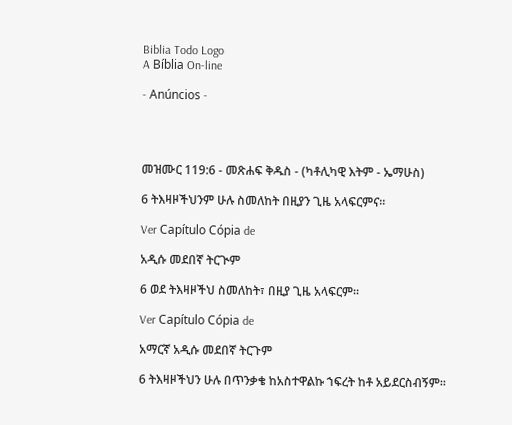Biblia Todo Logo
A Bíblia On-line

- Anúncios -




መዝሙር 119:6 - መጽሐፍ ቅዱስ - (ካቶሊካዊ እትም - ኤማሁስ)

6 ትእዛዞችህንም ሁሉ ስመለከት በዚያን ጊዜ አላፍርምና።

Ver Capítulo Cópia de

አዲሱ መደበኛ ትርጒም

6 ወደ ትእዛዞችህ ስመለከት፣ በዚያ ጊዜ አላፍርም።

Ver Capítulo Cópia de

አማርኛ አዲሱ መደበኛ ትርጉም

6 ትእዛዞችህን ሁሉ በጥንቃቄ ከአስተዋልኩ ኀፍረት ከቶ አይደርስብኝም።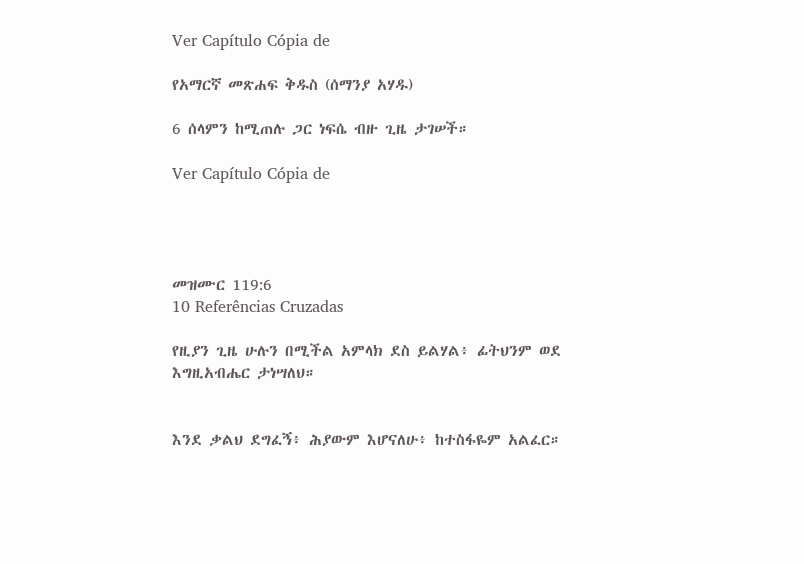Ver Capítulo Cópia de

የአማርኛ መጽሐፍ ቅዱስ (ሰማንያ አሃዱ)

6 ሰላምን ከሚጠሉ ጋር ነፍሴ ብዙ ጊዜ ታገሠች።

Ver Capítulo Cópia de




መዝሙር 119:6
10 Referências Cruzadas

የዚያን ጊዜ ሁሉን በሚችል አምላክ ደስ ይልሃል፥ ፊትህንም ወደ እግዚአብሔር ታነሣለህ።


እንደ ቃልህ ደግፈኝ፥ ሕያውም እሆናለሁ፥ ከተስፋዬም አልፈር።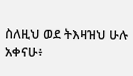ስለዚህ ወደ ትእዛዝህ ሁሉ አቀናሁ፥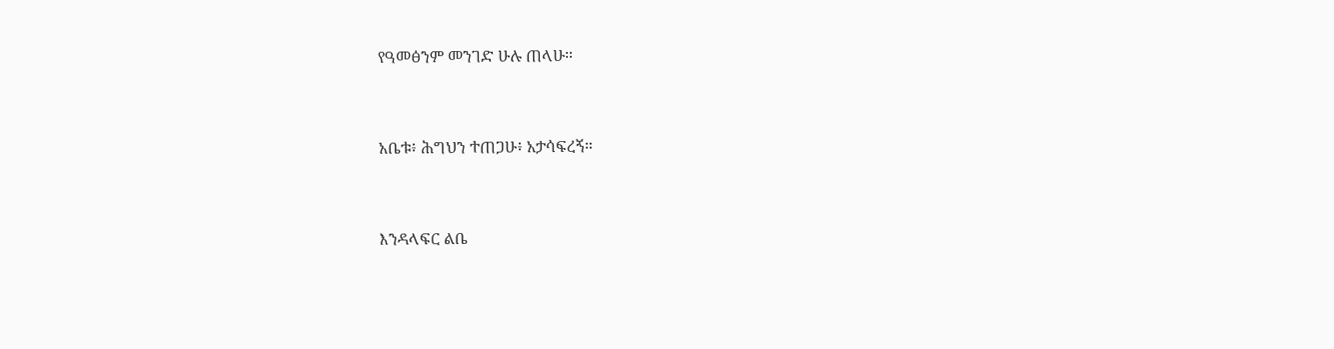የዓመፅንም መንገድ ሁሉ ጠላሁ።


አቤቱ፥ ሕግህን ተጠጋሁ፥ አታሳፍረኝ።


እንዳላፍር ልቤ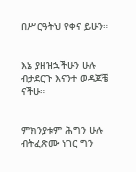በሥርዓትህ የቀና ይሁን።


እኔ ያዘዝኋችሁን ሁሉ ብታደርጉ እናንተ ወዳጆቼ ናችሁ።


ምክንያቱም ሕግን ሁሉ ብትፈጽሙ ነገር ግን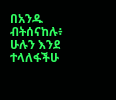በአንዱ ብትሰናከሉ፥ ሁሉን እንደ ተላለፋችሁ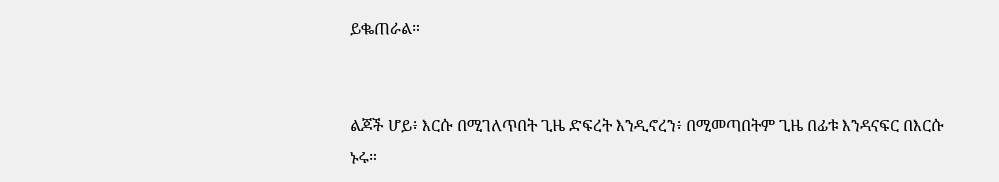ይቈጠራል።


ልጆች ሆይ፥ እርሱ በሚገለጥበት ጊዜ ድፍረት እንዲኖረን፥ በሚመጣበትም ጊዜ በፊቱ እንዳናፍር በእርሱ ኑሩ።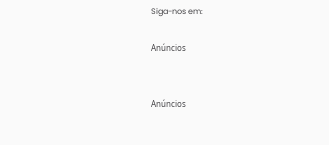Siga-nos em:

Anúncios


Anúncios